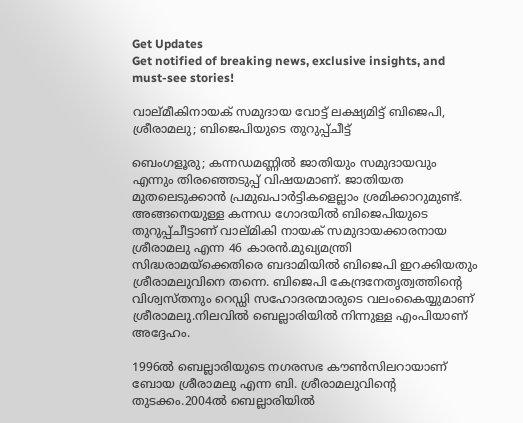Get Updates
Get notified of breaking news, exclusive insights, and must-see stories!

വാല്മീകിനായക് സമുദായ വോട്ട് ലക്ഷ്യമിട്ട് ബിജെപി, ശ്രീരാമലു; ബിജെപിയുടെ തുറുപ്പ്ചീട്ട്

ബെംഗളൂരു; കന്നഡമണ്ണില്‍ ജാതിയും സമുദായവും എന്നും തിരഞ്ഞെടുപ്പ് വിഷയമാണ്. ജാതിയത മുതലെടുക്കാന്‍ പ്രമുഖപാര്‍ട്ടികളെല്ലാം ശ്രമിക്കാറുമുണ്ട്. അങ്ങനെയുള്ള കന്നഡ ഗോദയില്‍ ബിജെപിയുടെ തുറുപ്പ്ചീട്ടാണ് വാല്മികി നായക് സമുദായക്കാരനായ ശ്രീരാമലു എന്ന 46 കാരന്‍.മുഖ്യമന്ത്രി സിദ്ധരാമയ്‌ക്കെതിരെ ബദാമിയില്‍ ബിജെപി ഇറക്കിയതും ശ്രീരാമലുവിനെ തന്നെ. ബിജെപി കേന്ദ്രനേതൃത്വത്തിന്റെ വിശ്വസ്തനും റെഡ്ഡി സഹോദരന്മാരുടെ വലംകൈയ്യുമാണ് ശ്രീരാമലു.നിലവില്‍ ബെല്ലാരിയില്‍ നിന്നുള്ള എംപിയാണ് അദ്ദേഹം.

1996ല്‍ ബെല്ലാരിയുടെ നഗരസഭ കൗണ്‍സിലറായാണ് ബോയ ശ്രീരാമലു എന്ന ബി. ശ്രീരാമലുവിന്റെ തുടക്കം.2004ല്‍ ബെല്ലാരിയില്‍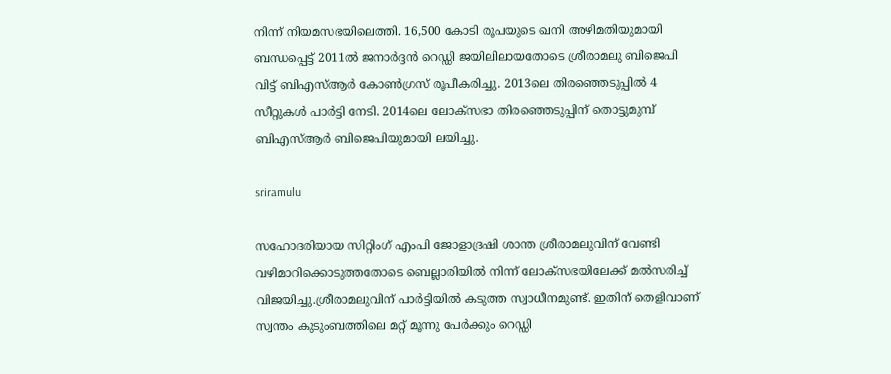നിന്ന് നിയമസഭയിലെത്തി. 16,500 കോടി രൂപയുടെ ഖനി അഴിമതിയുമായി ബന്ധപ്പെട്ട് 2011ല്‍ ജനാര്‍ദ്ദന്‍ റെഡ്ഡി ജയിലിലായതോടെ ശ്രീരാമലു ബിജെപി വിട്ട് ബിഎസ്ആര്‍ കോണ്‍ഗ്രസ് രൂപീകരിച്ചു. 2013ലെ തിരഞ്ഞെടുപ്പില്‍ 4 സീറ്റുകള്‍ പാര്‍ട്ടി നേടി. 2014ലെ ലോക്‌സഭാ തിരഞ്ഞെടുപ്പിന് തൊട്ടുമുമ്പ് ബിഎസ്ആര്‍ ബിജെപിയുമായി ലയിച്ചു.

sriramulu

സഹോദരിയായ സിറ്റിംഗ് എംപി ജോളാദ്രഷി ശാന്ത ശ്രീരാമലുവിന് വേണ്ടി വഴിമാറിക്കൊടുത്തതോടെ ബെല്ലാരിയില്‍ നിന്ന് ലോക്‌സഭയിലേക്ക് മല്‍സരിച്ച് വിജയിച്ചു.ശ്രീരാമലുവിന് പാര്‍ട്ടിയില്‍ കടുത്ത സ്വാധീനമുണ്ട്. ഇതിന് തെളിവാണ് സ്വന്തം കുടുംബത്തിലെ മറ്റ് മൂന്നു പേര്‍ക്കും റെഡ്ഡി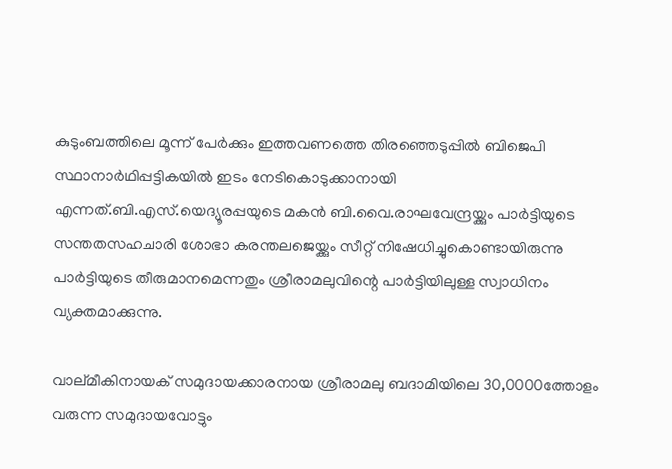കുടുംബത്തിലെ മൂന്ന് പേര്‍ക്കും ഇത്തവണത്തെ തിരഞ്ഞെടുപ്പില്‍ ബിജെപി സ്ഥാനാര്‍ഥിപ്പട്ടികയില്‍ ഇടം നേടികൊടുക്കാനായി എന്നത്.ബി.എസ്.യെദ്യൂരപ്പയുടെ മകന്‍ ബി.വൈ.രാഘവേന്ദ്രയ്ക്കും പാര്‍ട്ടിയുടെ സന്തതസഹചാരി ശോഭാ കരന്തലജെയ്ക്കും സീറ്റ് നിഷേധിച്ചുകൊണ്ടായിരുന്നു പാര്‍ട്ടിയുടെ തീരുമാനമെന്നതും ശ്രീരാമലുവിന്റെ പാര്‍ട്ടിയിലുള്ള സ്വാധിനം വ്യക്തമാക്കുന്നു.

വാല്മീകിനായക് സമുദായക്കാരനായ ശ്രീരാമലു ബദാമിയിലെ 30,0000ത്തോളം വരുന്ന സമുദായവോട്ടും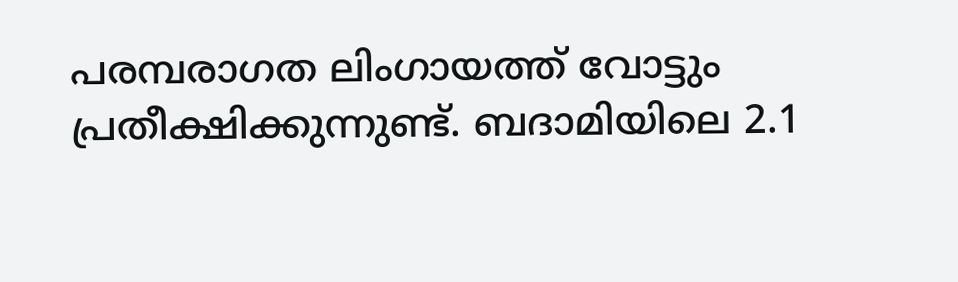പരമ്പരാഗത ലിംഗായത്ത് വോട്ടും പ്രതീക്ഷിക്കുന്നുണ്ട്. ബദാമിയിലെ 2.1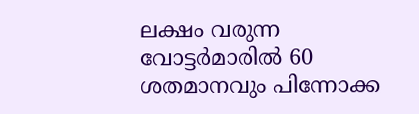ലക്ഷം വരുന്ന വോട്ടര്‍മാരില്‍ 60 ശതമാനവും പിന്നോക്ക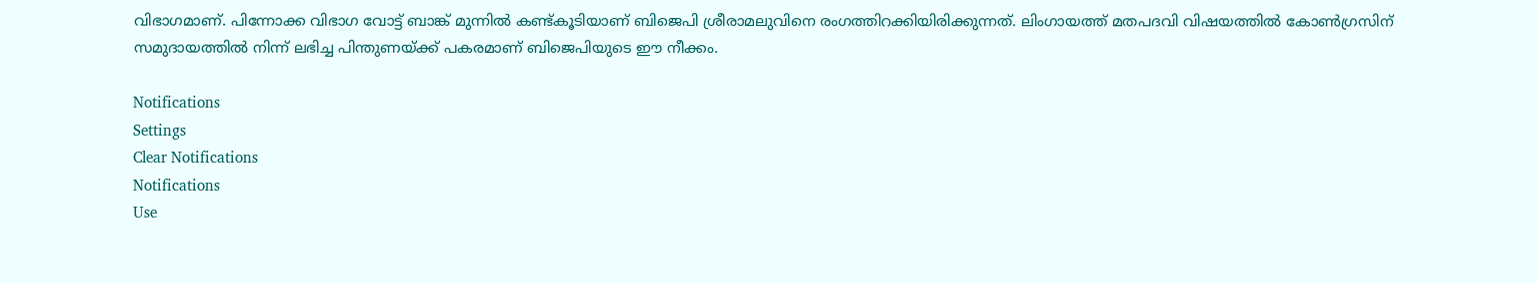വിഭാഗമാണ്. പിന്നോക്ക വിഭാഗ വോട്ട് ബാങ്ക് മുന്നില്‍ കണ്ട്കൂടിയാണ് ബിജെപി ശ്രീരാമലുവിനെ രംഗത്തിറക്കിയിരിക്കുന്നത്. ലിംഗായത്ത് മതപദവി വിഷയത്തില്‍ കോണ്‍ഗ്രസിന് സമുദായത്തില്‍ നിന്ന് ലഭിച്ച പിന്തുണയ്ക്ക് പകരമാണ് ബിജെപിയുടെ ഈ നീക്കം.

Notifications
Settings
Clear Notifications
Notifications
Use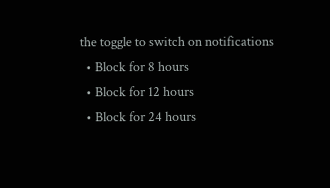the toggle to switch on notifications
  • Block for 8 hours
  • Block for 12 hours
  • Block for 24 hours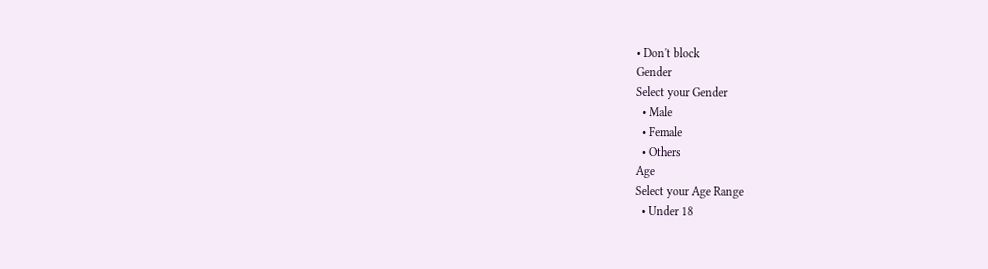• Don't block
Gender
Select your Gender
  • Male
  • Female
  • Others
Age
Select your Age Range
  • Under 18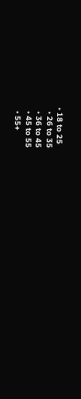• 18 to 25
  • 26 to 35
  • 36 to 45
  • 45 to 55
  • 55+